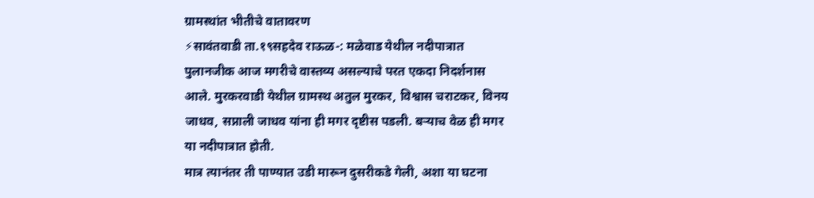ग्रामस्थांत भीतीचे वातावरण
⚡सावंतवाडी ता.१९सहदेव राऊळ-: मळेवाड येथील नदीपात्रात पुलानजीक आज मगरीचे वास्तव्य असल्याचे परत एकदा निदर्शनास आले. मुरकरवाडी येथील ग्रामस्थ अतुल मुरकर, विश्वास चराटकर, विनय जाधव, सप्नाली जाधव यांना ही मगर दृष्टीस पडली. बऱ्याच वेळ ही मगर या नदीपात्रात होती.
मात्र त्यानंतर ती पाण्यात उडी मारून दुसरीकडे गेली, अशा या घटना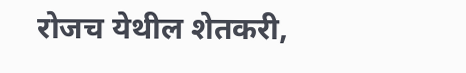रोजच येथील शेतकरी,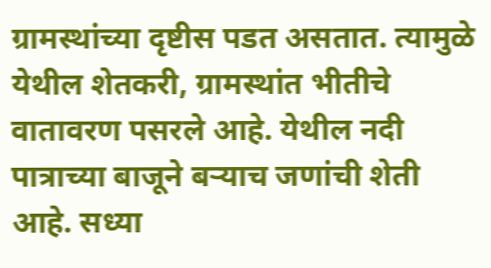ग्रामस्थांच्या दृष्टीस पडत असतात. त्यामुळे येथील शेतकरी, ग्रामस्थांत भीतीचे वातावरण पसरले आहे. येथील नदी पात्राच्या बाजूने बऱ्याच जणांची शेती आहे. सध्या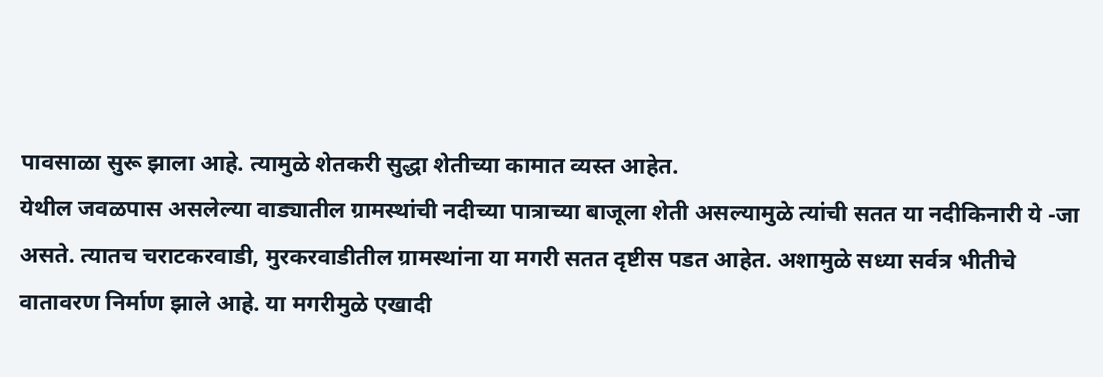पावसाळा सुरू झाला आहे. त्यामुळे शेतकरी सुद्धा शेतीच्या कामात व्यस्त आहेत.
येथील जवळपास असलेल्या वाड्यातील ग्रामस्थांची नदीच्या पात्राच्या बाजूला शेती असल्यामुळे त्यांची सतत या नदीकिनारी ये -जा असते. त्यातच चराटकरवाडी, मुरकरवाडीतील ग्रामस्थांना या मगरी सतत दृष्टीस पडत आहेत. अशामुळे सध्या सर्वत्र भीतीचे वातावरण निर्माण झाले आहे. या मगरीमुळे एखादी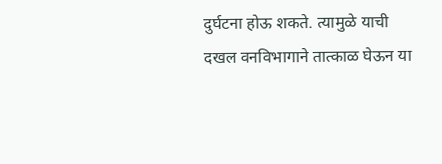दुर्घटना होऊ शकते. त्यामुळे याची दखल वनविभागाने तात्काळ घेऊन या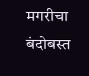मगरीचा बंदोबस्त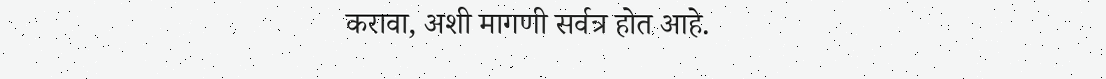करावा, अशी मागणी सर्वत्र होत आहे.